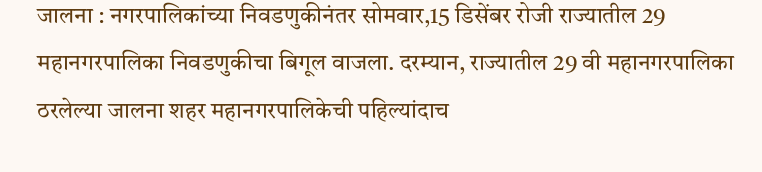जालना : नगरपालिकांच्या निवडणुकीनंतर सोमवार,15 डिसेंबर रोजी राज्यातील 29 महानगरपालिका निवडणुकीचा बिगूल वाजला. दरम्यान, राज्यातील 29 वी महानगरपालिका ठरलेल्या जालना शहर महानगरपालिकेची पहिल्यांदाच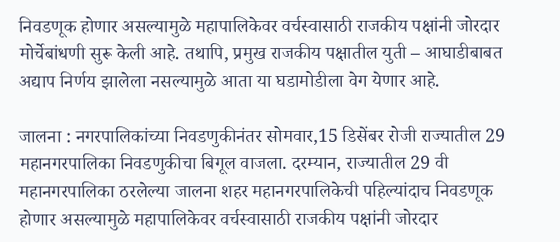निवडणूक होणार असल्यामुळे महापालिकेवर वर्चस्वासाठी राजकीय पक्षांनी जोरदार मोर्चेबांधणी सुरू केली आहे. तथापि, प्रमुख राजकीय पक्षातील युती – आघाडीबाबत अद्याप निर्णय झालेला नसल्यामुळे आता या घडामोडीला वेग येणार आहे.

जालना : नगरपालिकांच्या निवडणुकीनंतर सोमवार,15 डिसेंबर रोजी राज्यातील 29 महानगरपालिका निवडणुकीचा बिगूल वाजला. दरम्यान, राज्यातील 29 वी महानगरपालिका ठरलेल्या जालना शहर महानगरपालिकेची पहिल्यांदाच निवडणूक होणार असल्यामुळे महापालिकेवर वर्चस्वासाठी राजकीय पक्षांनी जोरदार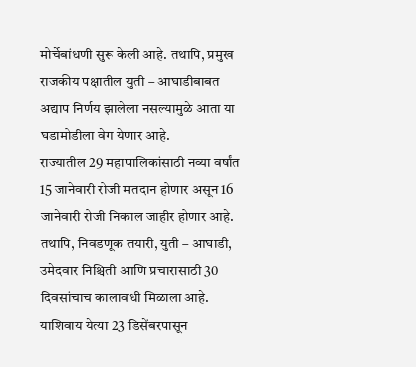मोर्चेबांधणी सुरू केली आहे. तथापि, प्रमुख राजकीय पक्षातील युती – आघाडीबाबत अद्याप निर्णय झालेला नसल्यामुळे आता या घडामोडीला वेग येणार आहे.
राज्यातील 29 महापालिकांसाठी नव्या वर्षांत 15 जानेवारी रोजी मतदान होणार असून 16 जानेवारी रोजी निकाल जाहीर होणार आहे. तथापि, निवडणूक तयारी, युती – आघाडी, उमेदवार निश्चिती आणि प्रचारासाठी 30 दिवसांचाच कालावधी मिळाला आहे. याशिवाय येत्या 23 डिसेंबरपासून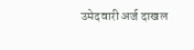उमेदवारी अर्ज दाखल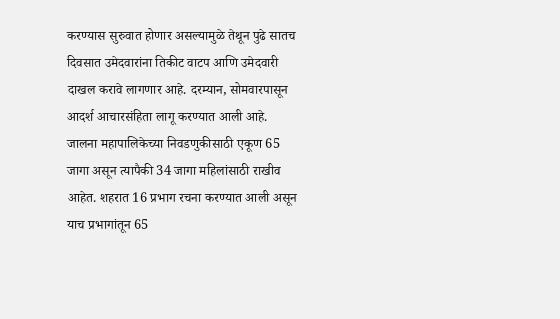करण्यास सुरुवात होणार असल्यामुळे तेथून पुढे सातच दिवसात उमेदवारांना तिकीट वाटप आणि उमेदवारी दाखल करावे लागणार आहे. दरम्यान, सोमवारपासून आदर्श आचारसंहिता लागू करण्यात आली आहे. जालना महापालिकेच्या निवडणुकीसाठी एकूण 65 जागा असून त्यापैकी 34 जागा महिलांसाठी राखीव आहेत. शहरात 16 प्रभाग रचना करण्यात आली असून याच प्रभागांतून 65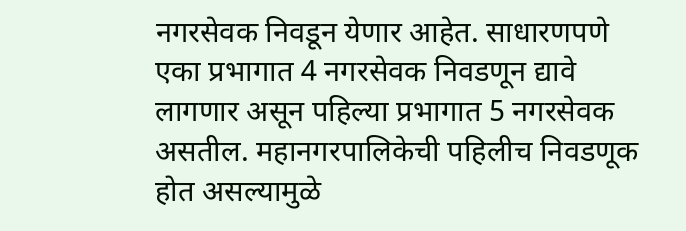नगरसेवक निवडून येणार आहेत. साधारणपणे एका प्रभागात 4 नगरसेवक निवडणून द्यावे लागणार असून पहिल्या प्रभागात 5 नगरसेवक असतील. महानगरपालिकेची पहिलीच निवडणूक होत असल्यामुळे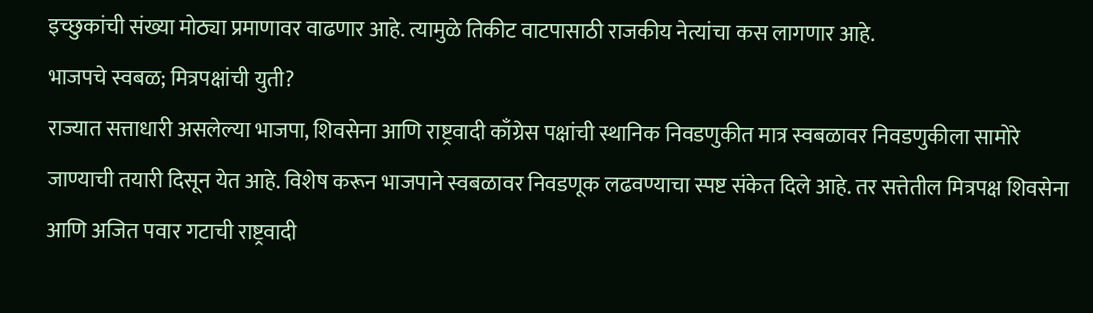इच्छुकांची संख्या मोठ्या प्रमाणावर वाढणार आहे. त्यामुळे तिकीट वाटपासाठी राजकीय नेत्यांचा कस लागणार आहे.
भाजपचे स्वबळ; मित्रपक्षांची युती?
राज्यात सत्ताधारी असलेल्या भाजपा, शिवसेना आणि राष्ट्रवादी काँग्रेस पक्षांची स्थानिक निवडणुकीत मात्र स्वबळावर निवडणुकीला सामोरे जाण्याची तयारी दिसून येत आहे. विशेष करून भाजपाने स्वबळावर निवडणूक लढवण्याचा स्पष्ट संकेत दिले आहे. तर सत्तेतील मित्रपक्ष शिवसेना आणि अजित पवार गटाची राष्ट्रवादी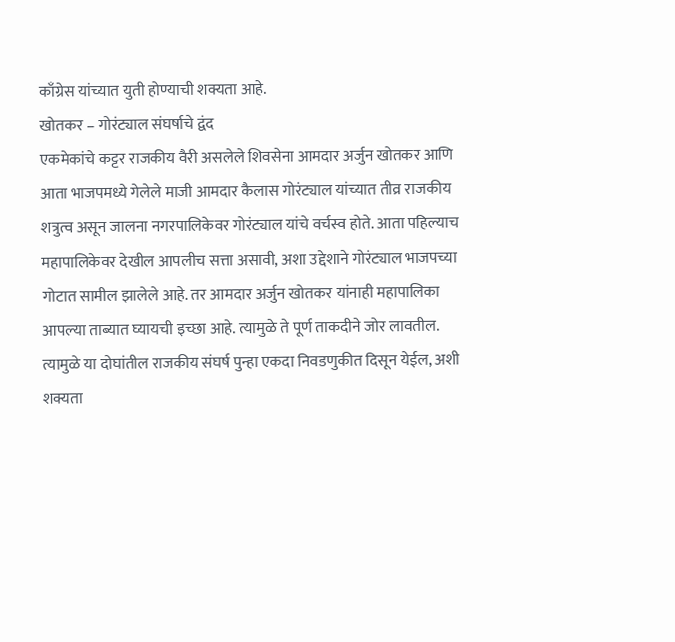काँग्रेस यांच्यात युती होण्याची शक्यता आहे.
खोतकर – गोरंट्याल संघर्षाचे द्वंद
एकमेकांचे कट्टर राजकीय वैरी असलेले शिवसेना आमदार अर्जुन खोतकर आणि आता भाजपमध्ये गेलेले माजी आमदार कैलास गोरंट्याल यांच्यात तीव्र राजकीय शत्रुत्व असून जालना नगरपालिकेवर गोरंट्याल यांचे वर्चस्व होते. आता पहिल्याच महापालिकेवर देखील आपलीच सत्ता असावी, अशा उद्देशाने गोरंट्याल भाजपच्या गोटात सामील झालेले आहे. तर आमदार अर्जुन खोतकर यांनाही महापालिका आपल्या ताब्यात घ्यायची इच्छा आहे. त्यामुळे ते पूर्ण ताकदीने जोर लावतील. त्यामुळे या दोघांतील राजकीय संघर्ष पुन्हा एकदा निवडणुकीत दिसून येईल, अशी शक्यता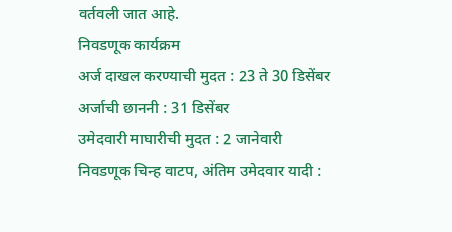वर्तवली जात आहे.
निवडणूक कार्यक्रम
अर्ज दाखल करण्याची मुदत : 23 ते 30 डिसेंबर
अर्जाची छाननी : 31 डिसेंबर
उमेदवारी माघारीची मुदत : 2 जानेवारी
निवडणूक चिन्ह वाटप, अंतिम उमेदवार यादी :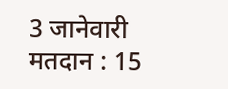3 जानेवारी
मतदान : 15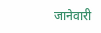जानेवारी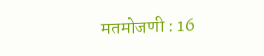मतमोजणी : 16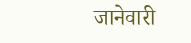जानेवारी